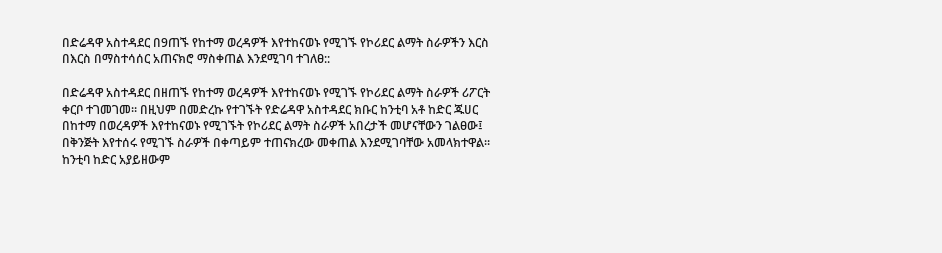በድሬዳዋ አስተዳደር በ9ጠኙ የከተማ ወረዳዎች እየተከናወኑ የሚገኙ የኮሪደር ልማት ስራዎችን እርስ በእርስ በማስተሳሰር አጠናክሮ ማስቀጠል እንደሚገባ ተገለፀ::

በድሬዳዋ አስተዳደር በዘጠኙ የከተማ ወረዳዎች እየተከናወኑ የሚገኙ የኮሪደር ልማት ስራዎች ሪፖርት ቀርቦ ተገመገመ። በዚህም በመድረኩ የተገኙት የድሬዳዋ አስተዳደር ክቡር ከንቲባ አቶ ከድር ጁሀር በከተማ በወረዳዎች እየተከናወኑ የሚገኙት የኮሪደር ልማት ስራዎች አበረታች መሆናቸውን ገልፀው፤ በቅንጅት እየተሰሩ የሚገኙ ስራዎች በቀጣይም ተጠናክረው መቀጠል እንደሚገባቸው አመላክተዋል። ከንቲባ ከድር አያይዘውም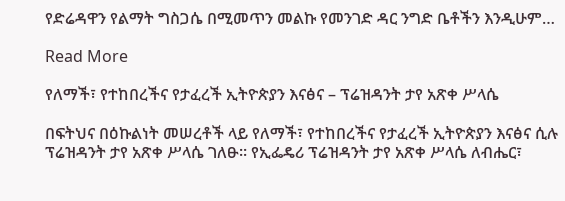የድሬዳዋን የልማት ግስጋሴ በሚመጥን መልኩ የመንገድ ዳር ንግድ ቤቶችን እንዲሁም…

Read More

የለማች፣ የተከበረችና የታፈረች ኢትዮጵያን እናፅና – ፕሬዝዳንት ታየ አጽቀ ሥላሴ

በፍትህና በዕኩልነት መሠረቶች ላይ የለማች፣ የተከበረችና የታፈረች ኢትዮጵያን እናፅና ሲሉ ፕሬዝዳንት ታየ አጽቀ ሥላሴ ገለፁ፡፡ የኢፌዴሪ ፕሬዝዳንት ታየ አጽቀ ሥላሴ ለብሔር፣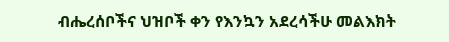ብሔረሰቦችና ህዝቦች ቀን የእንኳን አደረሳችሁ መልእክት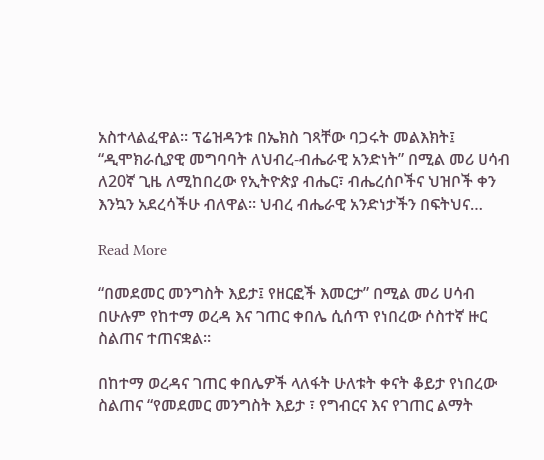አስተላልፈዋል፡፡ ፕሬዝዳንቱ በኤክስ ገጻቸው ባጋሩት መልእክት፤ “ዲሞክራሲያዊ መግባባት ለህብረ-ብሔራዊ አንድነት” በሚል መሪ ሀሳብ ለ20ኛ ጊዜ ለሚከበረው የኢትዮጵያ ብሔር፣ ብሔረሰቦችና ህዝቦች ቀን እንኳን አደረሳችሁ ብለዋል፡፡ ህብረ ብሔራዊ አንድነታችን በፍትህና…

Read More

“በመደመር መንግስት እይታ፤ የዘርፎች እመርታ” በሚል መሪ ሀሳብ በሁሉም የከተማ ወረዳ እና ገጠር ቀበሌ ሲሰጥ የነበረው ሶስተኛ ዙር ስልጠና ተጠናቋል።

በከተማ ወረዳና ገጠር ቀበሌዎች ላለፋት ሁለቱት ቀናት ቆይታ የነበረው ስልጠና “የመደመር መንግስት እይታ ፣ የግብርና እና የገጠር ልማት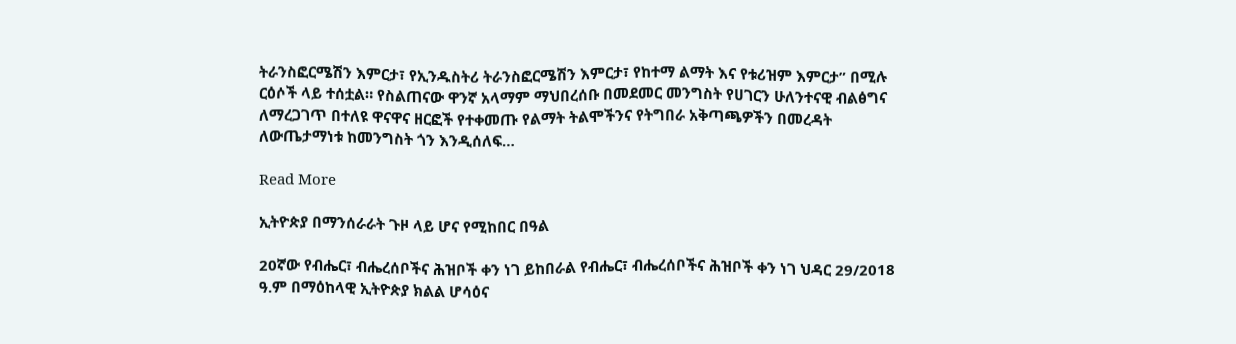ትራንስፎርሜሽን እምርታ፣ የኢንዱስትሪ ትራንስፎርሜሽን እምርታ፣ የከተማ ልማት እና የቱሪዝም እምርታ” በሚሉ ርዕሶች ላይ ተሰቷል። የስልጠናው ዋንኛ አላማም ማህበረሰቡ በመደመር መንግስት የሀገርን ሁለንተናዊ ብልፅግና ለማረጋገጥ በተለዩ ዋናዋና ዘርፎች የተቀመጡ የልማት ትልሞችንና የትግበራ አቅጣጫዎችን በመረዳት ለውጤታማነቱ ከመንግስት ጎን እንዲሰለፍ…

Read More

ኢትዮጵያ በማንሰራራት ጉዞ ላይ ሆና የሚከበር በዓል

20ኛው የብሔር፣ ብሔረሰቦችና ሕዝቦች ቀን ነገ ይከበራል የብሔር፣ ብሔረሰቦችና ሕዝቦች ቀን ነገ ህዳር 29/2018 ዓ.ም በማዕከላዊ ኢትዮጵያ ክልል ሆሳዕና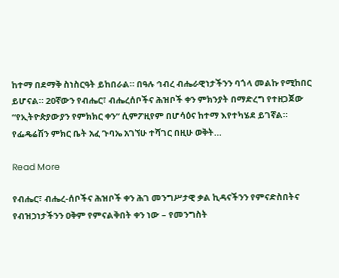ከተማ በደማቅ ስነስርዓት ይከበራል። በዓሉ ኅብረ ብሔራዊነታችንን ባጎላ መልኩ የሚከበር ይሆናል። 20ኛውን የብሔር፣ ብሔረሰቦችና ሕዝቦች ቀን ምክንያት በማድረግ የተዘጋጀው “የኢትዮጵያውያን የምክክር ቀን” ሲምፖዚየም በሆሳዕና ከተማ እየተካሄደ ይገኛል። የፌዴሬሽን ምክር ቤት አፈ ጉባኤ አገኘሁ ተሻገር በዚሁ ወቅት…

Read More

የብሔር፣ ብሔረ-ሰቦችና ሕዝቦች ቀን ሕገ መንግሥታዊ ቃል ኪዳናችንን የምናድስበትና የብዝኃነታችንን ዐቅም የምናልቅበት ቀን ነው – የመንግስት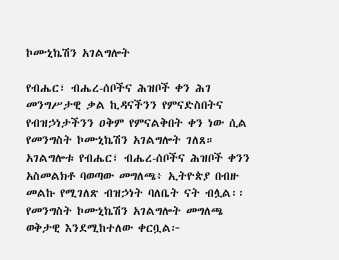ኮሙኒኬሽን አገልግሎት

የብሔር፣ ብሔረ-ሰቦችና ሕዝቦች ቀን ሕገ መንግሥታዊ ቃል ኪዳናችንን የምናድስበትና የብዝኃነታችንን ዐቅም የምናልቅበት ቀን ነው ሲል የመንግስት ኮሙኒኬሽን አገልግሎት ገለጸ። አገልግሎቱ የብሔር፣ ብሔረ-ሰቦችና ሕዝቦች ቀንን አስመልክቶ ባወጣው መግለጫ፥ ኢትዮጵያ በብዙ መልኩ የሚገለጽ ብዝኃነት ባለቤት ናት ብሏል፡፡ የመንግስት ኮሙኒኬሽን አገልግሎት መግለጫ ወቅታዊ እንደሚከተለው ቀርቧል፦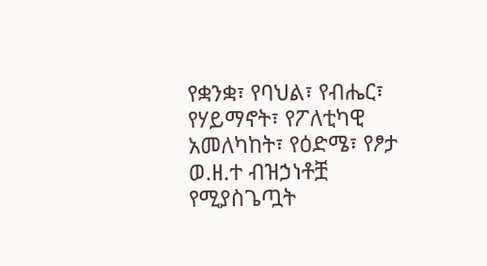የቋንቋ፣ የባህል፣ የብሔር፣ የሃይማኖት፣ የፖለቲካዊ አመለካከት፣ የዕድሜ፣ የፆታ ወ.ዘ.ተ ብዝኃነቶቿ የሚያስጌጧት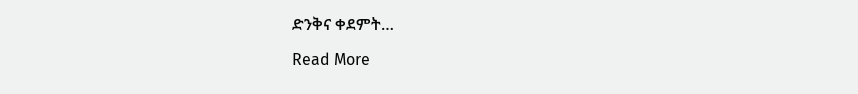ድንቅና ቀደምት…

Read More